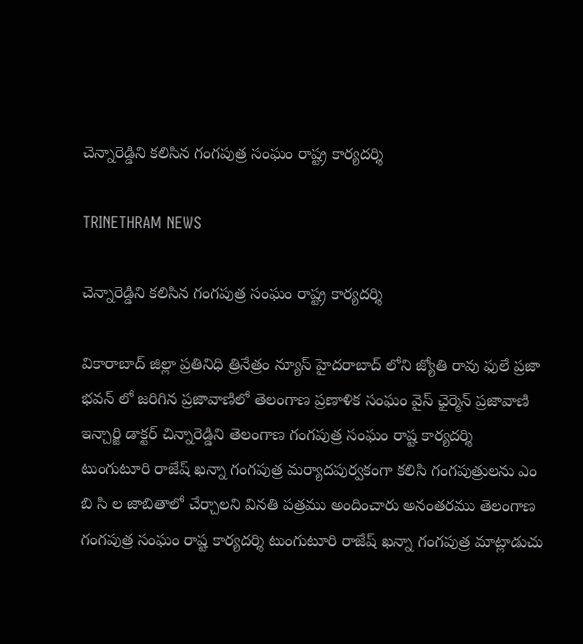చెన్నారెడ్డిని కలిసిన గంగపుత్ర సంఘం రాష్ట్ర కార్యదర్శి

TRINETHRAM NEWS

చెన్నారెడ్డిని కలిసిన గంగపుత్ర సంఘం రాష్ట్ర కార్యదర్శి

వికారాబాద్ జిల్లా ప్రతినిధి త్రినేత్రం న్యూస్ హైదరాబాద్ లోని జ్యోతి రావు ఫులే ప్రజా భవన్ లో జరిగిన ప్రజావాణిలో తెలంగాణ ప్రణాళిక సంఘం వైస్ ఛైర్మెన్ ప్రజావాణి ఇన్చార్జి డాక్టర్ చిన్నారెడ్డిని తెలంగాణ గంగపుత్ర సంఘం రాష్ట కార్యదర్శి టుంగుటూరి రాజేష్ ఖన్నా గంగపుత్ర మర్యాదపుర్వకంగా కలిసి గంగపుత్రులను ఎం బి సి ల జాబితాలో చేర్చాలని వినతి పత్రము అందించారు అనంతరము తెలంగాణ గంగపుత్ర సంఘం రాష్ట కార్యదర్శి టుంగుటూరి రాజేష్ ఖన్నా గంగపుత్ర మాట్లాడుచు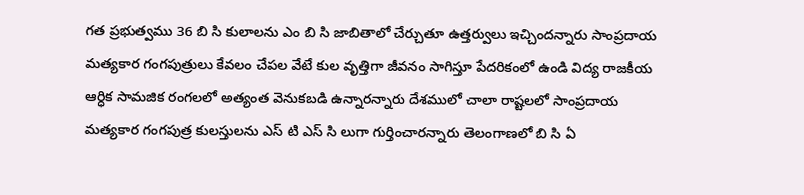గత ప్రభుత్వము 36 బి సి కులాలను ఎం బి సి జాబితాలో చేర్చుతూ ఉత్తర్వులు ఇచ్చిందన్నారు సాంప్రదాయ మత్యకార గంగపుత్రులు కేవలం చేపల వేటే కుల వృత్తిగా జీవనం సాగిస్తూ పేదరికంలో ఉండి విద్య రాజకీయ ఆర్ధిక సామజిక రంగలలో అత్యంత వెనుకబడి ఉన్నారన్నారు దేశములో చాలా రాష్టలలో సాంప్రదాయ మత్యకార గంగపుత్ర కులస్తులను ఎస్ టి ఎస్ సి లుగా గుర్తించారన్నారు తెలంగాణలో బి సి ఏ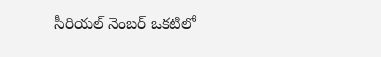సీరియల్ నెంబర్ ఒకటిలో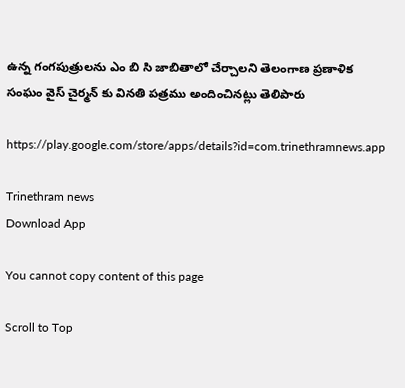ఉన్న గంగపుత్రులను ఎం బి సి జాబితాలో చేర్చాలని తెలంగాణ ప్రణాళిక సంఘం వైస్ చైర్మన్ కు వినతి పత్రము అందించినట్లు తెలిపారు

https://play.google.com/store/apps/details?id=com.trinethramnews.app

Trinethram news
Download App

You cannot copy content of this page

Scroll to Top